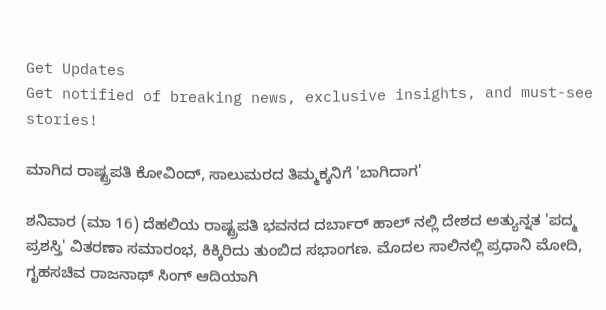Get Updates
Get notified of breaking news, exclusive insights, and must-see stories!

ಮಾಗಿದ ರಾಷ್ಟ್ರಪತಿ ಕೋವಿಂದ್, ಸಾಲುಮರದ ತಿಮ್ಮಕ್ಕನಿಗೆ 'ಬಾಗಿದಾಗ'

ಶನಿವಾರ (ಮಾ 16) ದೆಹಲಿಯ ರಾಷ್ಟ್ರಪತಿ ಭವನದ ದರ್ಬಾರ್ ಹಾಲ್ ನಲ್ಲಿ ದೇಶದ ಅತ್ಯುನ್ನತ 'ಪದ್ಮ ಪ್ರಶಸ್ತಿ' ವಿತರಣಾ ಸಮಾರಂಭ, ಕಿಕ್ಕಿರಿದು ತುಂಬಿದ ಸಭಾಂಗಣ. ಮೊದಲ ಸಾಲಿನಲ್ಲಿ ಪ್ರಧಾನಿ ಮೋದಿ, ಗೃಹಸಚಿವ ರಾಜನಾಥ್ ಸಿಂಗ್ ಆದಿಯಾಗಿ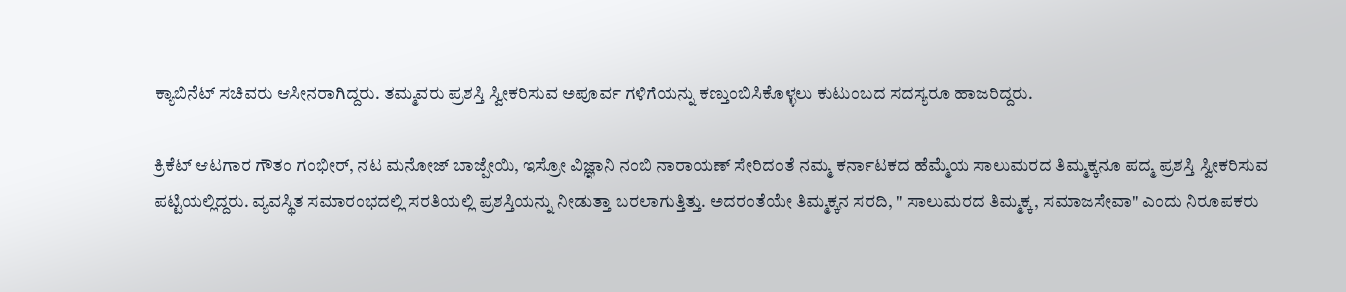ಕ್ಯಾಬಿನೆಟ್ ಸಚಿವರು ಆಸೀನರಾಗಿದ್ದರು. ತಮ್ಮವರು ಪ್ರಶಸ್ತಿ ಸ್ವೀಕರಿಸುವ ಅಪೂರ್ವ ಗಳಿಗೆಯನ್ನು ಕಣ್ತುಂಬಿಸಿಕೊಳ್ಳಲು ಕುಟುಂಬದ ಸದಸ್ಯರೂ ಹಾಜರಿದ್ದರು.

ಕ್ರಿಕೆಟ್ ಆಟಗಾರ ಗೌತಂ ಗಂಭೀರ್, ನಟ ಮನೋಜ್ ಬಾಜ್ಪೇಯಿ, ಇಸ್ರೋ ವಿಜ್ಞಾನಿ ನಂಬಿ ನಾರಾಯಣ್ ಸೇರಿದಂತೆ ನಮ್ಮ ಕರ್ನಾಟಕದ ಹೆಮ್ಮೆಯ ಸಾಲುಮರದ ತಿಮ್ಮಕ್ಕನೂ ಪದ್ಮ ಪ್ರಶಸ್ತಿ ಸ್ವೀಕರಿಸುವ ಪಟ್ಟಿಯಲ್ಲಿದ್ದರು. ವ್ಯವಸ್ಥಿತ ಸಮಾರಂಭದಲ್ಲಿ ಸರತಿಯಲ್ಲಿ ಪ್ರಶಸ್ತಿಯನ್ನು ನೀಡುತ್ತಾ ಬರಲಾಗುತ್ತಿತ್ತು. ಅದರಂತೆಯೇ ತಿಮ್ಮಕ್ಕನ ಸರದಿ, " ಸಾಲುಮರದ ತಿಮ್ಮಕ್ಕ, ಸಮಾಜಸೇವಾ" ಎಂದು ನಿರೂಪಕರು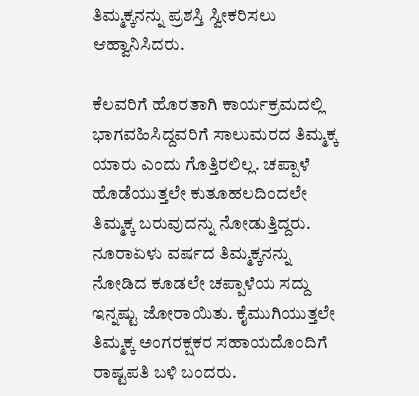ತಿಮ್ಮಕ್ಕನನ್ನು ಪ್ರಶಸ್ತಿ ಸ್ವೀಕರಿಸಲು ಆಹ್ವಾನಿಸಿದರು.

ಕೆಲವರಿಗೆ ಹೊರತಾಗಿ ಕಾರ್ಯಕ್ರಮದಲ್ಲಿ ಭಾಗವಹಿಸಿದ್ದವರಿಗೆ ಸಾಲುಮರದ ತಿಮ್ಮಕ್ಕ ಯಾರು ಎಂದು ಗೊತ್ತಿರಲಿಲ್ಲ. ಚಪ್ಪಾಳೆ ಹೊಡೆಯುತ್ತಲೇ ಕುತೂಹಲದಿಂದಲೇ ತಿಮ್ಮಕ್ಕ ಬರುವುದನ್ನು ನೋಡುತ್ತಿದ್ದರು. ನೂರಾಏಳು ವರ್ಷದ ತಿಮ್ಮಕ್ಕನನ್ನು ನೋಡಿದ ಕೂಡಲೇ ಚಪ್ಪಾಳೆಯ ಸದ್ದು ಇನ್ನಷ್ಟು ಜೋರಾಯಿತು. ಕೈಮುಗಿಯುತ್ತಲೇ ತಿಮ್ಮಕ್ಕ ಅಂಗರಕ್ಷಕರ ಸಹಾಯದೊಂದಿಗೆ ರಾಷ್ಟಪತಿ ಬಳಿ ಬಂದರು.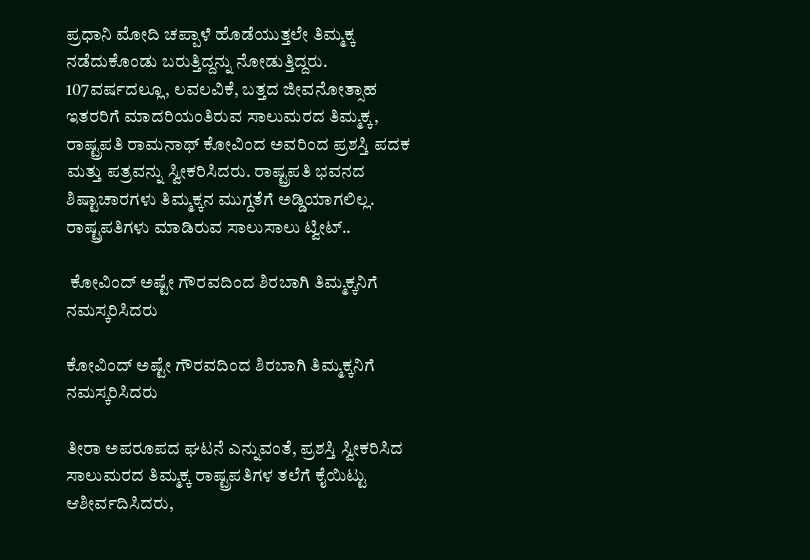ಪ್ರಧಾನಿ ಮೋದಿ ಚಪ್ಪಾಳೆ ಹೊಡೆಯುತ್ತಲೇ ತಿಮ್ಮಕ್ಕ ನಡೆದುಕೊಂಡು ಬರುತ್ತಿದ್ದನ್ನು ನೋಡುತ್ತಿದ್ದರು. 107ವರ್ಷದಲ್ಲೂ, ಲವಲವಿಕೆ, ಬತ್ತದ ಜೀವನೋತ್ಸಾಹ ಇತರರಿಗೆ ಮಾದರಿಯಂತಿರುವ ಸಾಲುಮರದ ತಿಮ್ಮಕ್ಕ, ರಾಷ್ಟ್ರಪತಿ ರಾಮನಾಥ್ ಕೋವಿಂದ ಅವರಿಂದ ಪ್ರಶಸ್ತಿ ಪದಕ ಮತ್ತು ಪತ್ರವನ್ನು ಸ್ವೀಕರಿಸಿದರು. ರಾಷ್ಟ್ರಪತಿ ಭವನದ ಶಿಷ್ಟಾಚಾರಗಳು ತಿಮ್ಮಕ್ಕನ ಮುಗ್ದತೆಗೆ ಅಡ್ಡಿಯಾಗಲಿಲ್ಲ. ರಾಷ್ಟ್ರಪತಿಗಳು ಮಾಡಿರುವ ಸಾಲುಸಾಲು ಟ್ವೀಟ್..

 ಕೋವಿಂದ್ ಅಷ್ಟೇ ಗೌರವದಿಂದ ಶಿರಬಾಗಿ ತಿಮ್ಮಕ್ಕನಿಗೆ ನಮಸ್ಕರಿಸಿದರು

ಕೋವಿಂದ್ ಅಷ್ಟೇ ಗೌರವದಿಂದ ಶಿರಬಾಗಿ ತಿಮ್ಮಕ್ಕನಿಗೆ ನಮಸ್ಕರಿಸಿದರು

ತೀರಾ ಅಪರೂಪದ ಘಟನೆ ಎನ್ನುವಂತೆ, ಪ್ರಶಸ್ತಿ ಸ್ವೀಕರಿಸಿದ ಸಾಲುಮರದ ತಿಮ್ಮಕ್ಕ ರಾಷ್ಟ್ರಪತಿಗಳ ತಲೆಗೆ ಕೈಯಿಟ್ಟು ಆಶೀರ್ವದಿಸಿದರು,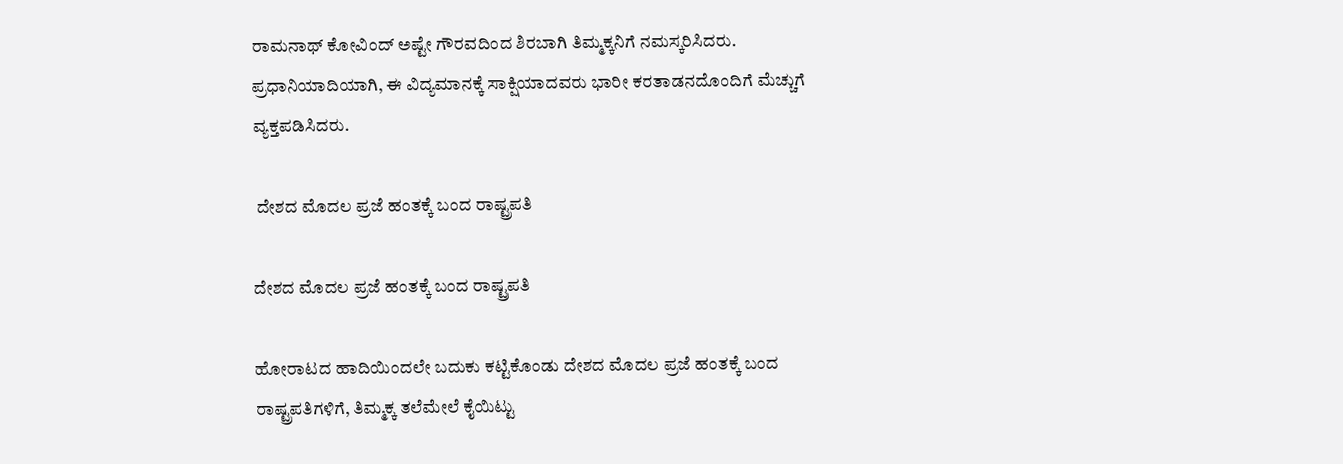ರಾಮನಾಥ್ ಕೋವಿಂದ್ ಅಷ್ಟೇ ಗೌರವದಿಂದ ಶಿರಬಾಗಿ ತಿಮ್ಮಕ್ಕನಿಗೆ ನಮಸ್ಕರಿಸಿದರು. ಪ್ರಧಾನಿಯಾದಿಯಾಗಿ, ಈ ವಿದ್ಯಮಾನಕ್ಕೆ ಸಾಕ್ಷಿಯಾದವರು ಭಾರೀ ಕರತಾಡನದೊಂದಿಗೆ ಮೆಚ್ಚುಗೆ ವ್ಯಕ್ತಪಡಿಸಿದರು.

 ದೇಶದ ಮೊದಲ ಪ್ರಜೆ ಹಂತಕ್ಕೆ ಬಂದ ರಾಷ್ಟ್ರಪತಿ

ದೇಶದ ಮೊದಲ ಪ್ರಜೆ ಹಂತಕ್ಕೆ ಬಂದ ರಾಷ್ಟ್ರಪತಿ

ಹೋರಾಟದ ಹಾದಿಯಿಂದಲೇ ಬದುಕು ಕಟ್ಟಿಕೊಂಡು ದೇಶದ ಮೊದಲ ಪ್ರಜೆ ಹಂತಕ್ಕೆ ಬಂದ ರಾಷ್ಟ್ರಪತಿಗಳಿಗೆ, ತಿಮ್ಮಕ್ಕ ತಲೆಮೇಲೆ ಕೈಯಿಟ್ಟು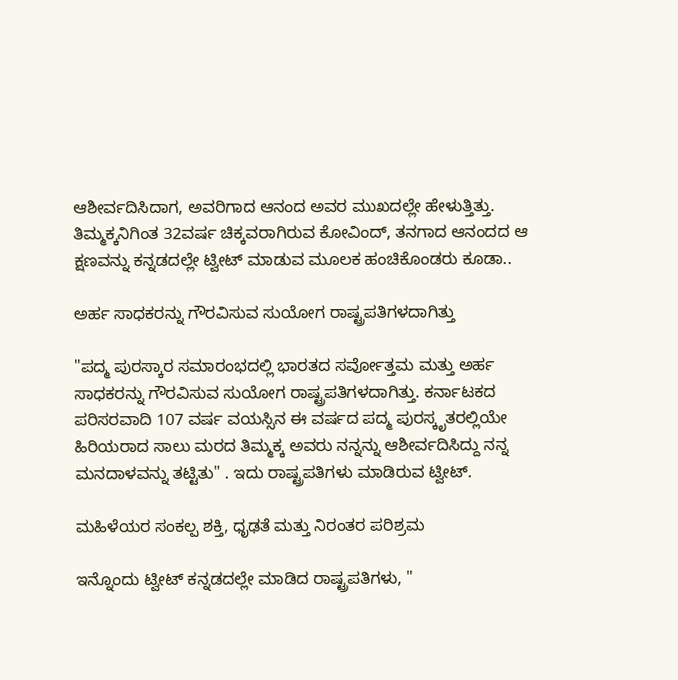ಆಶೀರ್ವದಿಸಿದಾಗ, ಅವರಿಗಾದ ಆನಂದ ಅವರ ಮುಖದಲ್ಲೇ ಹೇಳುತ್ತಿತ್ತು. ತಿಮ್ಮಕ್ಕನಿಗಿಂತ 32ವರ್ಷ ಚಿಕ್ಕವರಾಗಿರುವ ಕೋವಿಂದ್, ತನಗಾದ ಆನಂದದ ಆ ಕ್ಷಣವನ್ನು ಕನ್ನಡದಲ್ಲೇ ಟ್ವೀಟ್ ಮಾಡುವ ಮೂಲಕ ಹಂಚಿಕೊಂಡರು ಕೂಡಾ..

ಅರ್ಹ ಸಾಧಕರನ್ನು ಗೌರವಿಸುವ ಸುಯೋಗ ರಾಷ್ಟ್ರಪತಿಗಳದಾಗಿತ್ತು

"ಪದ್ಮ ಪುರಸ್ಕಾರ ಸಮಾರಂಭದಲ್ಲಿ ಭಾರತದ ಸರ್ವೋತ್ತಮ ಮತ್ತು ಅರ್ಹ ಸಾಧಕರನ್ನು ಗೌರವಿಸುವ ಸುಯೋಗ ರಾಷ್ಟ್ರಪತಿಗಳದಾಗಿತ್ತು. ಕರ್ನಾಟಕದ ಪರಿಸರವಾದಿ 107 ವರ್ಷ ವಯಸ್ಸಿನ ಈ ವರ್ಷದ ಪದ್ಮ ಪುರಸ್ಕೃತರಲ್ಲಿಯೇ ಹಿರಿಯರಾದ ಸಾಲು ಮರದ ತಿಮ್ಮಕ್ಕ ಅವರು ನನ್ನನ್ನು ಆಶೀರ್ವದಿಸಿದ್ದು ನನ್ನ ಮನದಾಳವನ್ನು ತಟ್ಟಿತು" . ಇದು ರಾಷ್ಟ್ರಪತಿಗಳು ಮಾಡಿರುವ ಟ್ವೀಟ್.

ಮಹಿಳೆಯರ ಸಂಕಲ್ಪ ಶಕ್ತಿ, ಧೃಢತೆ ಮತ್ತು ನಿರಂತರ ಪರಿಶ್ರಮ

ಇನ್ನೊಂದು ಟ್ವೀಟ್ ಕನ್ನಡದಲ್ಲೇ ಮಾಡಿದ ರಾಷ್ಟ್ರಪತಿಗಳು, "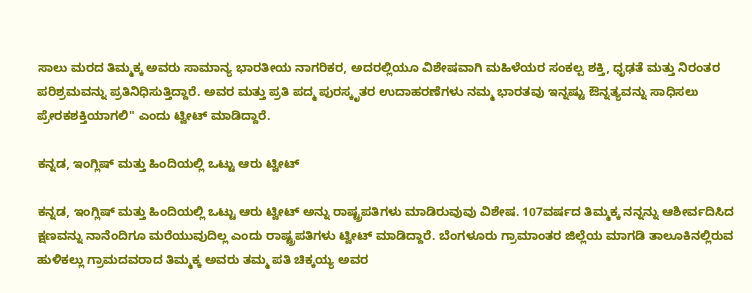ಸಾಲು ಮರದ ತಿಮ್ಮಕ್ಕ ಅವರು ಸಾಮಾನ್ಯ ಭಾರತೀಯ ನಾಗರಿಕರ, ಅದರಲ್ಲಿಯೂ ವಿಶೇಷವಾಗಿ ಮಹಿಳೆಯರ ಸಂಕಲ್ಪ ಶಕ್ತಿ, ಧೃಢತೆ ಮತ್ತು ನಿರಂತರ ಪರಿಶ್ರಮವನ್ನು ಪ್ರತಿನಿಧಿಸುತ್ತಿದ್ದಾರೆ. ಅವರ ಮತ್ತು ಪ್ರತಿ ಪದ್ಮ ಪುರಸ್ಕೃತರ ಉದಾಹರಣೆಗಳು ನಮ್ಮ ಭಾರತವು ಇನ್ನಷ್ಟು ಔನ್ನತ್ಯವನ್ನು ಸಾಧಿಸಲು ಪ್ರೇರಕಶಕ್ತಿಯಾಗಲಿ" ಎಂದು ಟ್ವೀಟ್ ಮಾಡಿದ್ದಾರೆ.

ಕನ್ನಡ, ಇಂಗ್ಲಿಷ್ ಮತ್ತು ಹಿಂದಿಯಲ್ಲಿ ಒಟ್ಟು ಆರು ಟ್ವೀಟ್

ಕನ್ನಡ, ಇಂಗ್ಲಿಷ್ ಮತ್ತು ಹಿಂದಿಯಲ್ಲಿ ಒಟ್ಟು ಆರು ಟ್ವೀಟ್ ಅನ್ನು ರಾಷ್ಟ್ರಪತಿಗಳು ಮಾಡಿರುವುವು ವಿಶೇಷ. 107ವರ್ಷದ ತಿಮ್ಮಕ್ಕ ನನ್ನನ್ನು ಆಶೀರ್ವದಿಸಿದ ಕ್ಷಣವನ್ನು ನಾನೆಂದಿಗೂ ಮರೆಯುವುದಿಲ್ಲ ಎಂದು ರಾಷ್ಟ್ರಪತಿಗಳು ಟ್ವೀಟ್ ಮಾಡಿದ್ದಾರೆ. ಬೆಂಗಳೂರು ಗ್ರಾಮಾಂತರ ಜಿಲ್ಲೆಯ ಮಾಗಡಿ ತಾಲೂಕಿನಲ್ಲಿರುವ ಹುಳಿಕಲ್ಲು ಗ್ರಾಮದವರಾದ ತಿಮ್ಮಕ್ಕ ಅವರು ತಮ್ಮ ಪತಿ ಚಿಕ್ಕಯ್ಯ ಅವರ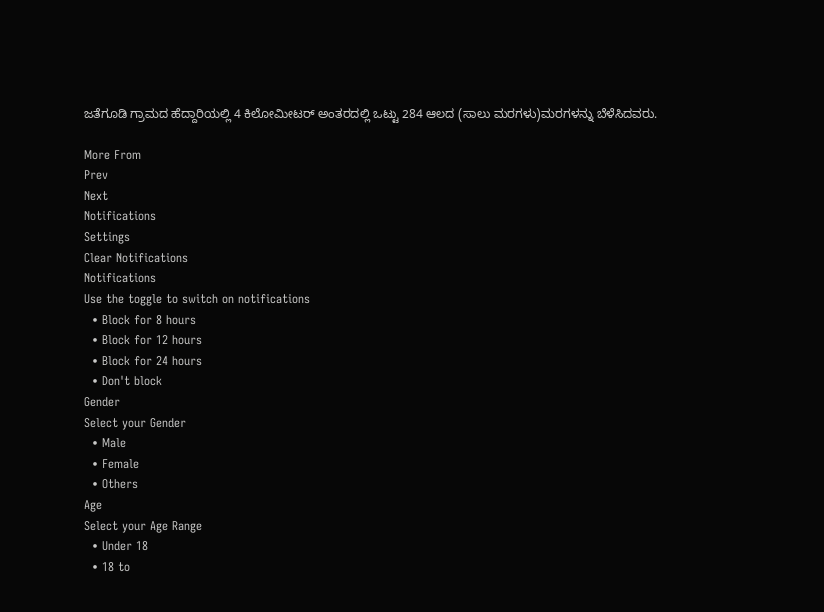ಜತೆಗೂಡಿ ಗ್ರಾಮದ ಹೆದ್ದಾರಿಯಲ್ಲಿ 4 ಕಿಲೋಮೀಟರ್ ಅಂತರದಲ್ಲಿ ಒಟ್ಟು 284 ಆಲದ (ಸಾಲು ಮರಗಳು)ಮರಗಳನ್ನು ಬೆಳೆಸಿದವರು.

More From
Prev
Next
Notifications
Settings
Clear Notifications
Notifications
Use the toggle to switch on notifications
  • Block for 8 hours
  • Block for 12 hours
  • Block for 24 hours
  • Don't block
Gender
Select your Gender
  • Male
  • Female
  • Others
Age
Select your Age Range
  • Under 18
  • 18 to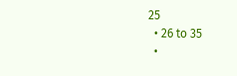25
  • 26 to 35
  •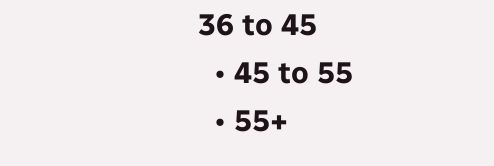36 to 45
  • 45 to 55
  • 55+